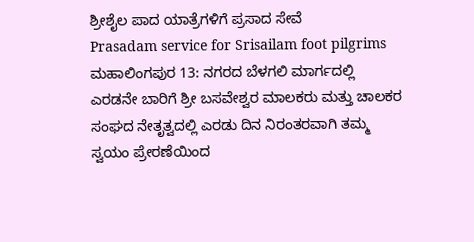ಶ್ರೀಶೈಲ ಪಾದ ಯಾತ್ರೆಗಳಿಗೆ ಪ್ರಸಾದ ಸೇವೆ
Prasadam service for Srisailam foot pilgrims
ಮಹಾಲಿಂಗಪುರ 13: ನಗರದ ಬೆಳಗಲಿ ಮಾರ್ಗದಲ್ಲಿ ಎರಡನೇ ಬಾರಿಗೆ ಶ್ರೀ ಬಸವೇಶ್ವರ ಮಾಲಕರು ಮತ್ತು ಚಾಲಕರ ಸಂಘದ ನೇತೃತ್ವದಲ್ಲಿ ಎರಡು ದಿನ ನಿರಂತರವಾಗಿ ತಮ್ಮ ಸ್ವಯಂ ಪ್ರೇರಣೆಯಿಂದ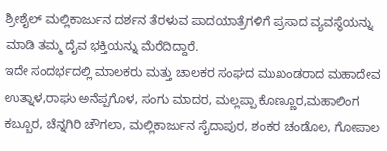ಶ್ರೀಶೈಲ್ ಮಲ್ಲಿಕಾರ್ಜುನ ದರ್ಶನ ತೆರಳುವ ಪಾದಯಾತ್ರೆಗಳಿಗೆ ಪ್ರಸಾದ ವ್ಯವಸ್ಥೆಯನ್ನು ಮಾಡಿ ತಮ್ಮ ದೈವ ಭಕ್ತಿಯನ್ನು ಮೆರೆದಿದ್ದಾರೆ.
ಇದೇ ಸಂದರ್ಭದಲ್ಲಿ ಮಾಲಕರು ಮತ್ತು ಚಾಲಕರ ಸಂಘದ ಮುಖಂಡರಾದ ಮಹಾದೇವ ಉತ್ನಾಳ,ರಾಘು ಅನೆಪ್ಪಗೊಳ, ಸಂಗು ಮಾದರ, ಮಲ್ಲಪ್ಪಾ ಕೊಣ್ಣೂರ,ಮಹಾಲಿಂಗ ಕಬ್ಬೂರ, ಚೆನ್ನಗಿರಿ ಚೌಗಲಾ, ಮಲ್ಲಿಕಾರ್ಜುನ ಸೈದಾಪುರ, ಶಂಕರ ಚಂಡೊಲ, ಗೋಪಾಲ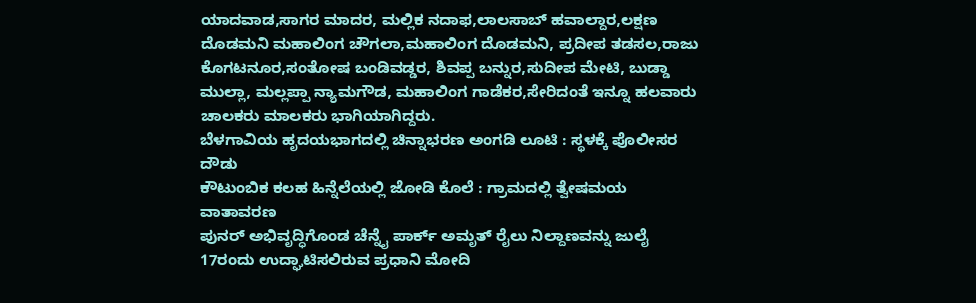ಯಾದವಾಡ,ಸಾಗರ ಮಾದರ, ಮಲ್ಲಿಕ ನದಾಫ,ಲಾಲಸಾಬ್ ಹವಾಲ್ದಾರ,ಲಕ್ಷಣ ದೊಡಮನಿ ಮಹಾಲಿಂಗ ಚೌಗಲಾ,ಮಹಾಲಿಂಗ ದೊಡಮನಿ, ಪ್ರದೀಪ ತಡಸಲ,ರಾಜು ಕೊಗಟನೂರ,ಸಂತೋಷ ಬಂಡಿವಡ್ಡರ, ಶಿವಪ್ಪ ಬನ್ನುರ,ಸುದೀಪ ಮೇಟಿ, ಬುಡ್ಡಾ ಮುಲ್ಲಾ, ಮಲ್ಲಪ್ಪಾ ನ್ಯಾಮಗೌಡ, ಮಹಾಲಿಂಗ ಗಾಡೆಕರ,ಸೇರಿದಂತೆ ಇನ್ನೂ ಹಲವಾರು ಚಾಲಕರು ಮಾಲಕರು ಭಾಗಿಯಾಗಿದ್ದರು.
ಬೆಳಗಾವಿಯ ಹೃದಯಭಾಗದಲ್ಲಿ ಚಿನ್ನಾಭರಣ ಅಂಗಡಿ ಲೂಟಿ : ಸ್ಥಳಕ್ಕೆ ಪೊಲೀಸರ ದೌಡು
ಕೌಟುಂಬಿಕ ಕಲಹ ಹಿನ್ನೆಲೆಯಲ್ಲಿ ಜೋಡಿ ಕೊಲೆ : ಗ್ರಾಮದಲ್ಲಿ ತ್ವೇಷಮಯ ವಾತಾವರಣ
ಪುನರ್ ಅಭಿವೃದ್ಧಿಗೊಂಡ ಚೆನ್ನೈ ಪಾರ್ಕ್ ಅಮೃತ್ ರೈಲು ನಿಲ್ದಾಣವನ್ನು ಜುಲೈ 17ರಂದು ಉದ್ಘಾಟಿಸಲಿರುವ ಪ್ರಧಾನಿ ಮೋದಿ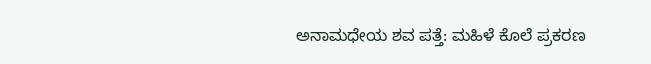ಅನಾಮಧೇಯ ಶವ ಪತ್ತೆ: ಮಹಿಳೆ ಕೊಲೆ ಪ್ರಕರಣ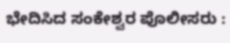ಭೇದಿಸಿದ ಸಂಕೇಶ್ವರ ಪೊಲೀಸರು :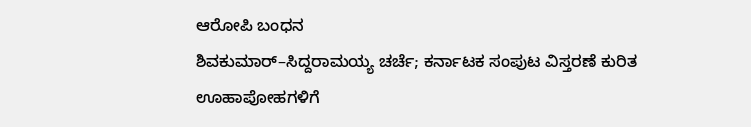ಆರೋಪಿ ಬಂಧನ
ಶಿವಕುಮಾರ್–ಸಿದ್ದರಾಮಯ್ಯ ಚರ್ಚೆ; ಕರ್ನಾಟಕ ಸಂಪುಟ ವಿಸ್ತರಣೆ ಕುರಿತ ಊಹಾಪೋಹಗಳಿಗೆ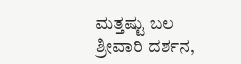ಮತ್ತಷ್ಟು ಬಲ
ಶ್ರೀವಾರಿ ದರ್ಶನ,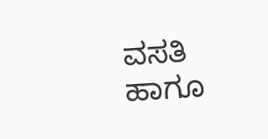ವಸತಿ ಹಾಗೂ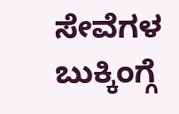ಸೇವೆಗಳ ಬುಕ್ಕಿಂಗ್ಗೆ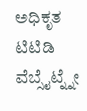ಅಧಿಕೃತ ಟಿಟಿಡಿ ವೆಬ್ಸೈಟ್ನ್ನೇ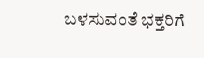ಬಳಸುವಂತೆ ಭಕ್ತರಿಗೆ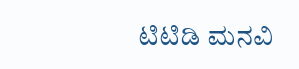ಟಿಟಿಡಿ ಮನವಿ